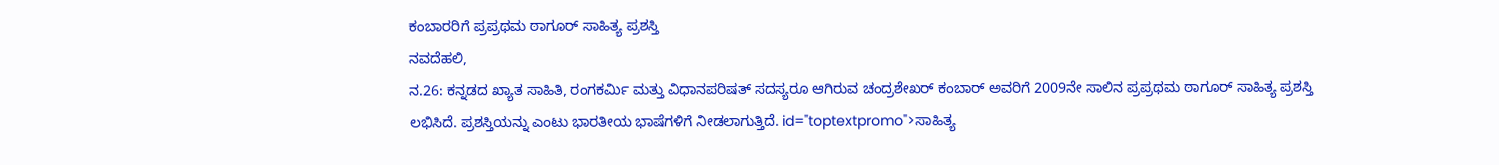ಕಂಬಾರರಿಗೆ ಪ್ರಪ್ರಥಮ ಠಾಗೂರ್ ಸಾಹಿತ್ಯ ಪ್ರಶಸ್ತಿ
ನವದೆಹಲಿ,
ನ.26: ಕನ್ನಡದ ಖ್ಯಾತ ಸಾಹಿತಿ, ರಂಗಕರ್ಮಿ ಮತ್ತು ವಿಧಾನಪರಿಷತ್ ಸದಸ್ಯರೂ ಆಗಿರುವ ಚಂದ್ರಶೇಖರ್ ಕಂಬಾರ್ ಅವರಿಗೆ 2009ನೇ ಸಾಲಿನ ಪ್ರಪ್ರಥಮ ಠಾಗೂರ್ ಸಾಹಿತ್ಯ ಪ್ರಶಸ್ತಿ ಲಭಿಸಿದೆ. ಪ್ರಶಸ್ತಿಯನ್ನು ಎಂಟು ಭಾರತೀಯ ಭಾಷೆಗಳಿಗೆ ನೀಡಲಾಗುತ್ತಿದೆ. id="toptextpromo">ಸಾಹಿತ್ಯ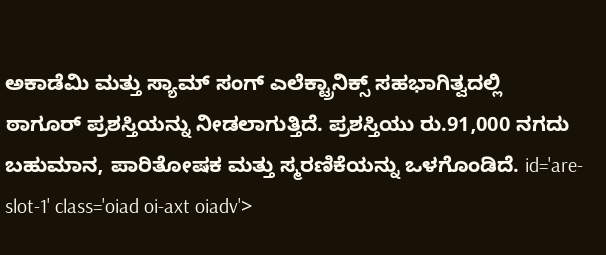ಅಕಾಡೆಮಿ ಮತ್ತು ಸ್ಯಾಮ್ ಸಂಗ್ ಎಲೆಕ್ಟ್ರಾನಿಕ್ಸ್ ಸಹಭಾಗಿತ್ವದಲ್ಲಿ ಠಾಗೂರ್ ಪ್ರಶಸ್ತಿಯನ್ನು ನೀಡಲಾಗುತ್ತಿದೆ. ಪ್ರಶಸ್ತಿಯು ರು.91,000 ನಗದು ಬಹುಮಾನ, ಪಾರಿತೋಷಕ ಮತ್ತು ಸ್ಮರಣಿಕೆಯನ್ನು ಒಳಗೊಂಡಿದೆ. id='are-slot-1' class='oiad oi-axt oiadv'>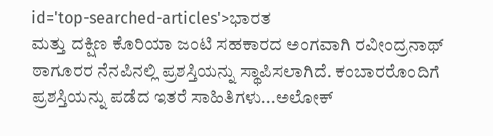id='top-searched-articles'>ಭಾರತ
ಮತ್ತು ದಕ್ಷಿಣ ಕೊರಿಯಾ ಜಂಟಿ ಸಹಕಾರದ ಅಂಗವಾಗಿ ರವೀಂದ್ರನಾಥ್ ಠಾಗೂರರ ನೆನಪಿನಲ್ಲಿ ಪ್ರಶಸ್ತಿಯನ್ನು ಸ್ಥಾಪಿಸಲಾಗಿದೆ. ಕಂಬಾರರೊಂದಿಗೆ ಪ್ರಶಸ್ತಿಯನ್ನು ಪಡೆದ ಇತರೆ ಸಾಹಿತಿಗಳು...ಅಲೋಕ್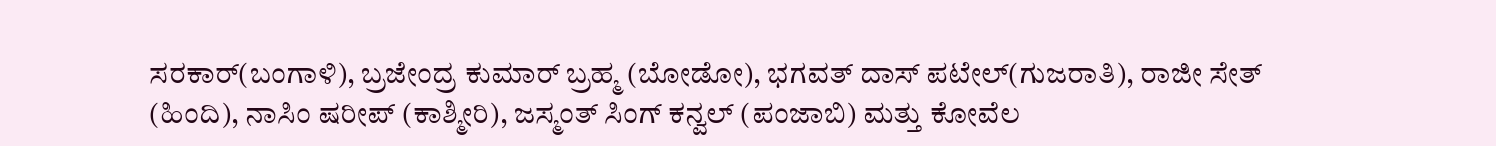ಸರಕಾರ್(ಬಂಗಾಳಿ), ಬ್ರಜೇಂದ್ರ ಕುಮಾರ್ ಬ್ರಹ್ಮ (ಬೋಡೋ), ಭಗವತ್ ದಾಸ್ ಪಟೇಲ್(ಗುಜರಾತಿ), ರಾಜೀ ಸೇತ್ (ಹಿಂದಿ), ನಾಸಿಂ ಷರೀಪ್ (ಕಾಶ್ಮೀರಿ), ಜಸ್ಮಂತ್ ಸಿಂಗ್ ಕನ್ವಲ್ (ಪಂಜಾಬಿ) ಮತ್ತು ಕೋವೆಲ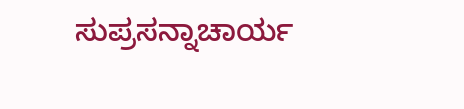ಸುಪ್ರಸನ್ನಾಚಾರ್ಯ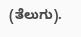(ತೆಲುಗು).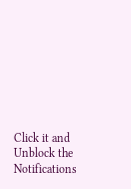Click it and Unblock the Notifications